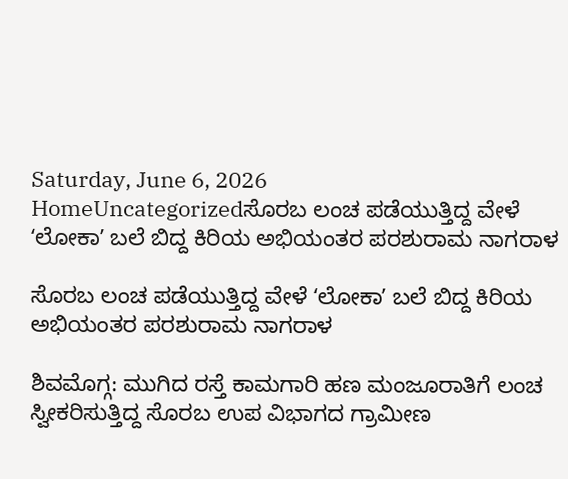Saturday, June 6, 2026
HomeUncategorizedಸೊರಬ ಲಂಚ ಪಡೆಯುತ್ತಿದ್ದ ವೇಳೆ ʻಲೋಕಾʼ ಬಲೆ ಬಿದ್ದ ಕಿರಿಯ ಅಭಿಯಂತರ ಪರಶುರಾಮ ನಾಗರಾಳ

ಸೊರಬ ಲಂಚ ಪಡೆಯುತ್ತಿದ್ದ ವೇಳೆ ʻಲೋಕಾʼ ಬಲೆ ಬಿದ್ದ ಕಿರಿಯ ಅಭಿಯಂತರ ಪರಶುರಾಮ ನಾಗರಾಳ

ಶಿವಮೊಗ್ಗ: ಮುಗಿದ ರಸ್ತೆ ಕಾಮಗಾರಿ ಹಣ ಮಂಜೂರಾತಿಗೆ ಲಂಚ ಸ್ವೀಕರಿಸುತ್ತಿದ್ದ ಸೊರಬ ಉಪ ವಿಭಾಗದ ಗ್ರಾಮೀಣ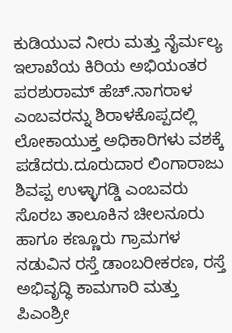ಕುಡಿಯುವ ನೀರು ಮತ್ತು ನೈರ್ಮಲ್ಯ ಇಲಾಖೆಯ ಕಿರಿಯ ಅಭಿಯಂತರ ಪರಶುರಾಮ್ ಹೆಚ್.ನಾಗರಾಳ ಎಂಬವರನ್ನು ಶಿರಾಳಕೊಪ್ಪದಲ್ಲಿ ಲೋಕಾಯುಕ್ತ ಅಧಿಕಾರಿಗಳು ವಶಕ್ಕೆ ಪಡೆದರು.ದೂರುದಾರ ಲಿಂಗಾರಾಜು ಶಿವಪ್ಪ ಉಳ್ಳಾಗಡ್ಡಿ ಎಂಬವರು ಸೊರಬ ತಾಲೂಕಿನ ಚೀಲನೂರು ಹಾಗೂ ಕಣ್ಣೂರು ಗ್ರಾಮಗಳ ನಡುವಿನ ರಸ್ತೆ ಡಾಂಬರೀಕರಣ, ರಸ್ತೆ ಅಭಿವೃದ್ಧಿ ಕಾಮಗಾರಿ ಮತ್ತು ಪಿಎಂಶ್ರೀ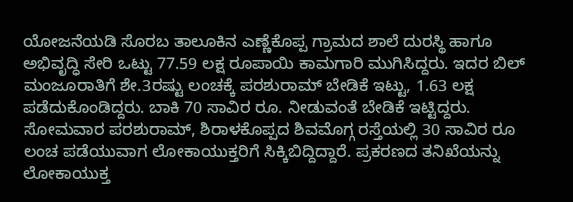ಯೋಜನೆಯಡಿ ಸೊರಬ ತಾಲೂಕಿನ ಎಣ್ಣೆಕೊಪ್ಪ ಗ್ರಾಮದ ಶಾಲೆ ದುರಸ್ಥಿ ಹಾಗೂ ಅಭಿವೃದ್ಧಿ ಸೇರಿ ಒಟ್ಟು 77.59 ಲಕ್ಷ ರೂಪಾಯಿ ಕಾಮಗಾರಿ ಮುಗಿಸಿದ್ದರು. ಇದರ ಬಿಲ್ ಮಂಜೂರಾತಿಗೆ ಶೇ.3ರಷ್ಟು ಲಂಚಕ್ಕೆ ಪರಶುರಾಮ್ ಬೇಡಿಕೆ ಇಟ್ಟು, 1.63 ಲಕ್ಷ ಪಡೆದುಕೊಂಡಿದ್ದರು. ಬಾಕಿ 70 ಸಾವಿರ ರೂ. ನೀಡುವಂತೆ ಬೇಡಿಕೆ ಇಟ್ಟಿದ್ದರು. ಸೋಮವಾರ ಪರಶುರಾಮ್, ಶಿರಾಳಕೊಪ್ಪದ ಶಿವಮೊಗ್ಗ ರಸ್ತೆಯಲ್ಲಿ 30 ಸಾವಿರ ರೂ ಲಂಚ ಪಡೆಯುವಾಗ ಲೋಕಾಯುಕ್ತರಿಗೆ ಸಿಕ್ಕಿಬಿದ್ದಿದ್ದಾರೆ. ಪ್ರಕರಣದ ತನಿಖೆಯನ್ನು ಲೋಕಾಯುಕ್ತ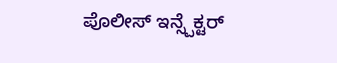ಪೊಲೀಸ್ ಇನ್ಸ್ಪೆಕ್ಟರ್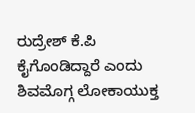ರುದ್ರೇಶ್ ಕೆ.ಪಿ ಕೈಗೊಂಡಿದ್ದಾರೆ ಎಂದು ಶಿವಮೊಗ್ಗ ಲೋಕಾಯುಕ್ತ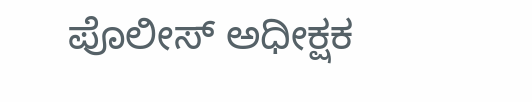ಪೊಲೀಸ್ ಅಧೀಕ್ಷಕ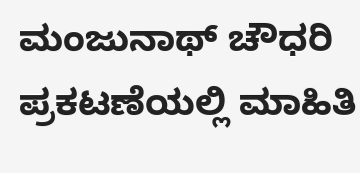ಮಂಜುನಾಥ್ ಚೌಧರಿ ಪ್ರಕಟಣೆಯಲ್ಲಿ ಮಾಹಿತಿ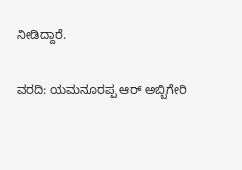ನೀಡಿದ್ದಾರೆ.

ವರದಿ: ಯಮನೂರಪ್ಪ ಆರ್ ಅಬ್ಬಿಗೇರಿ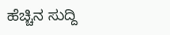ಹೆಚ್ಚಿನ ಸುದ್ದಿ